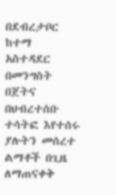በደብረታቦር ከተማ አስተዳደር በመንግስት በጀትና በህብረተሰቡ ተሳትፎ እየተሰሩ ያሉትን መሰረተ ልማቶች በጊዜ ለማጠናቀቅ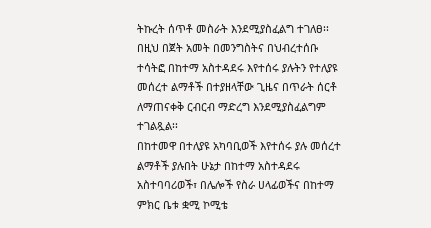ትኩረት ሰጥቶ መስራት እንደሚያስፈልግ ተገለፀ፡፡
በዚህ በጀት አመት በመንግስትና በህብረተሰቡ ተሳትፎ በከተማ አስተዳደሩ እየተሰሩ ያሉትን የተለያዩ መሰረተ ልማቶች በተያዘላቸው ጊዜና በጥራት ሰርቶ ለማጠናቀቅ ርብርብ ማድረግ እንደሚያስፈልግም ተገልጿል፡፡
በከተመዋ በተለያዩ አካባቢወች እየተሰሩ ያሉ መሰረተ ልማቶች ያሉበት ሁኔታ በከተማ አስተዳደሩ አስተባባሪወች፣ በሌሎች የስራ ሀላፊወችና በከተማ ምክር ቤቱ ቋሚ ኮሚቴ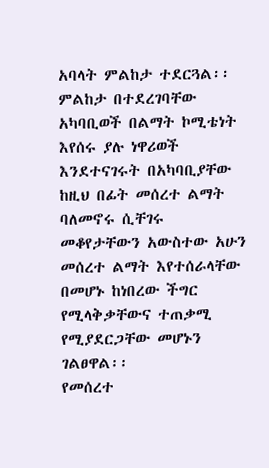አባላት ምልከታ ተደርጓል፡፡
ምልከታ በተደረገባቸው አካባቢወች በልማት ኮሚቴነት እየሰሩ ያሉ ነዋሪወች እንደተናገሩት በአካባቢያቸው ከዚህ በፊት መሰረተ ልማት ባለመኖሩ ሲቸገሩ መቆየታቸውን አውስተው አሁን መሰረተ ልማት እየተሰራላቸው በመሆኑ ከነበረው ችግር የሚላቅቃቸውና ተጠቃሚ የሚያደርጋቸው መሆኑን ገልፀዋል፡፡
የመሰረተ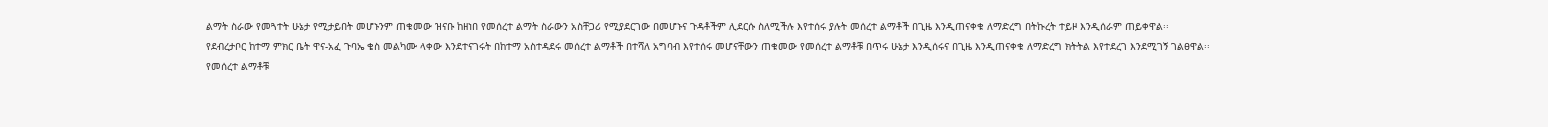ልማት ስራው የመጓተት ሁኔታ የሚታይበት መሆኑንም ጠቁመው ዝናቡ ከዘነበ የመሰረተ ልማት ስራውን አስቸጋሪ የሚያደርገው በመሆኑና ጉዳቶችም ሊደርሱ ስለሚችሉ እየተሰሩ ያሉት መሰረተ ልማቶች በጊዜ እንዲጠናቀቁ ለማድረግ በትኩረት ተይዞ እንዲሰራም ጠይቀዋል፡፡
የደብረታቦር ከተማ ምክር ቤት ዋና-አፈ ጉባኤ ቄስ መልካሙ ላቀው እንደተናገሩት በከተማ አስተዳደሩ መሰረተ ልማቶች በተሻለ አግባብ እየተሰሩ መሆናቸውን ጠቁመው የመሰረተ ልማቶቹ በጥሩ ሁኔታ እንዲሰሩና በጊዜ እንዲጠናቀቁ ለማድረግ ክትትል እየተደረገ እንደሚገኝ ገልፀዋል፡፡
የመሰረተ ልማቶቹ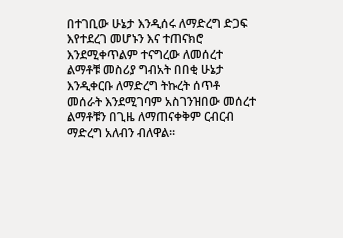በተገቢው ሁኔታ እንዲሰሩ ለማድረግ ድጋፍ እየተደረገ መሆኑን እና ተጠናክሮ እንደሚቀጥልም ተናግረው ለመሰረተ ልማቶቹ መስሪያ ግብአት በበቂ ሁኔታ እንዲቀርቡ ለማድረግ ትኩረት ሰጥቶ መሰራት እንደሚገባም አስገንዝበው መሰረተ ልማቶቹን በጊዜ ለማጠናቀቅም ርብርብ ማድረግ አለብን ብለዋል፡፡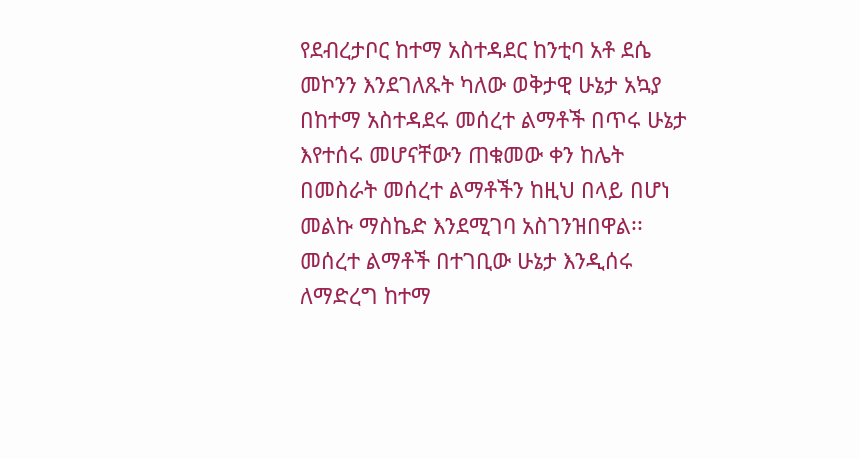የደብረታቦር ከተማ አስተዳደር ከንቲባ አቶ ደሴ መኮንን እንደገለጹት ካለው ወቅታዊ ሁኔታ አኳያ በከተማ አስተዳደሩ መሰረተ ልማቶች በጥሩ ሁኔታ እየተሰሩ መሆናቸውን ጠቁመው ቀን ከሌት በመስራት መሰረተ ልማቶችን ከዚህ በላይ በሆነ መልኩ ማስኬድ እንደሚገባ አስገንዝበዋል፡፡
መሰረተ ልማቶች በተገቢው ሁኔታ እንዲሰሩ ለማድረግ ከተማ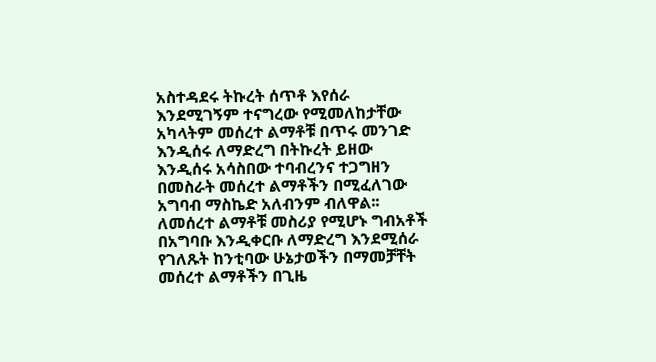አስተዳደሩ ትኩረት ሰጥቶ እየሰራ እንደሚገኝም ተናግረው የሚመለከታቸው አካላትም መሰረተ ልማቶቹ በጥሩ መንገድ እንዲሰሩ ለማድረግ በትኩረት ይዘው እንዲሰሩ አሳስበው ተባብረንና ተጋግዘን በመስራት መሰረተ ልማቶችን በሚፈለገው አግባብ ማስኬድ አለብንም ብለዋል፡፡
ለመሰረተ ልማቶቹ መስሪያ የሚሆኑ ግብአቶች በአግባቡ እንዲቀርቡ ለማድረግ እንደሚሰራ የገለጹት ከንቲባው ሁኔታወችን በማመቻቸት መሰረተ ልማቶችን በጊዜ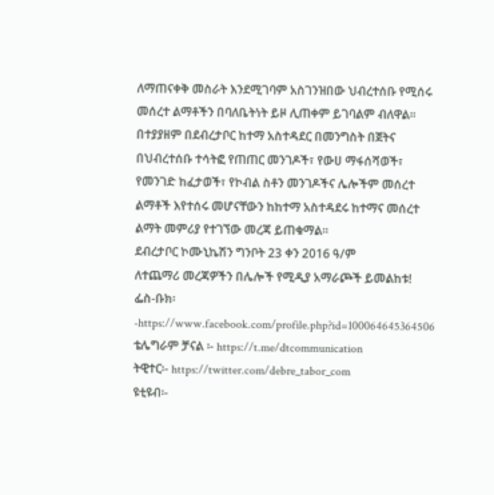ለማጠናቀቅ መስራት እንደሚገባም አስገንዝበው ህብረተሰቡ የሚሰሩ መሰረተ ልማቶችን በባለቤትነት ይዞ ሊጠቀም ይገባልም ብለዋል፡፡
በተያያዘም በደብረታቦር ከተማ አስተዳደር በመንግስት በጀትና በህብረተሰቡ ተሳትፎ የጠጠር መንገዶች፣ የውሀ ማፋሰሻወች፣ የመንገድ ከፈታወች፣ የኮብል ስቶን መንገዶችና ሌሎችም መሰረተ ልማቶች እየተሰሩ መሆናቸውን ከከተማ አስተዳደሩ ከተማና መሰረተ ልማት መምሪያ የተገኘው መረጃ ይጠቁማል፡፡
ደብረታቦር ኮሙኒኬሽን ግንቦት 23 ቀን 2016 ዓ/ም
ለተጨማሪ መረጃዎችን በሌሎች የሚዲያ አማራጮች ይመልከቱ!
ፌስ-ቡክ፡-https://www.facebook.com/profile.php?id=100064645364506
ቴሌግራም ቻናል ፡- https://t.me/dtcommunication
ትዊተር፡- https://twitter.com/debre_tabor_com
ዩቲዩብ፡-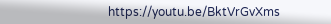https://youtu.be/BktVrGvXms